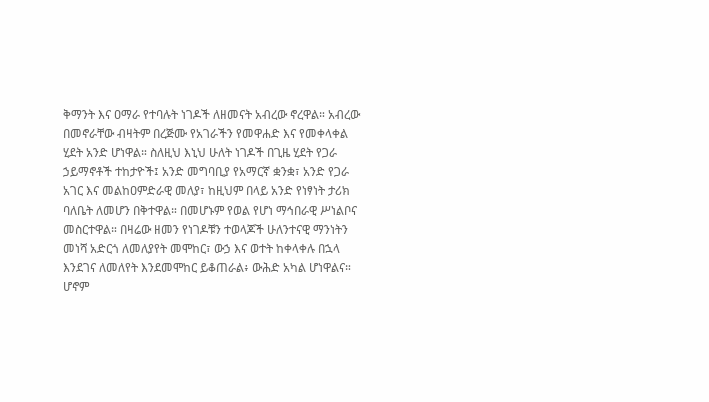ቅማንት እና ዐማራ የተባሉት ነገዶች ለዘመናት አብረው ኖረዋል። አብረው በመኖራቸው ብዛትም በረጅሙ የአገራችን የመዋሐድ እና የመቀላቀል ሂደት አንድ ሆነዋል። ስለዚህ እኒህ ሁለት ነገዶች በጊዜ ሂደት የጋራ ኃይማኖቶች ተከታዮች፤ አንድ መግባቢያ የአማርኛ ቋንቋ፣ አንድ የጋራ አገር እና መልከዐምድራዊ መለያ፣ ከዚህም በላይ አንድ የነፃነት ታሪክ ባለቤት ለመሆን በቅተዋል። በመሆኑም የወል የሆነ ማኅበራዊ ሥነልቦና መስርተዋል። በዛሬው ዘመን የነገዶቹን ተወላጆች ሁለንተናዊ ማንነትን መነሻ አድርጎ ለመለያየት መሞከር፣ ውኃ እና ወተት ከቀላቀሉ በኋላ እንደገና ለመለየት እንደመሞከር ይቆጠራል፥ ውሕድ አካል ሆነዋልና። ሆኖም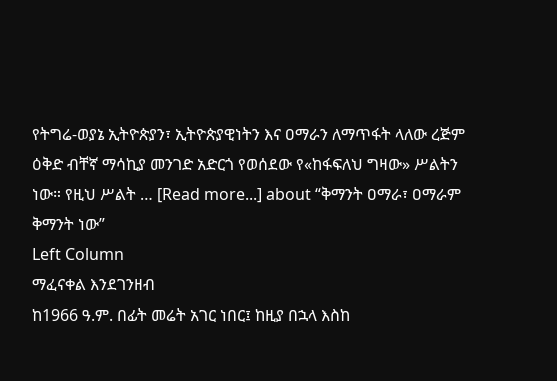የትግሬ-ወያኔ ኢትዮጵያን፣ ኢትዮጵያዊነትን እና ዐማራን ለማጥፋት ላለው ረጅም ዕቅድ ብቸኛ ማሳኪያ መንገድ አድርጎ የወሰደው የ«ከፋፍለህ ግዛው» ሥልትን ነው። የዚህ ሥልት … [Read more...] about “ቅማንት ዐማራ፣ ዐማራም ቅማንት ነው”
Left Column
ማፈናቀል እንደገንዘብ
ከ1966 ዓ.ም. በፊት መሬት አገር ነበር፤ ከዚያ በኋላ እስከ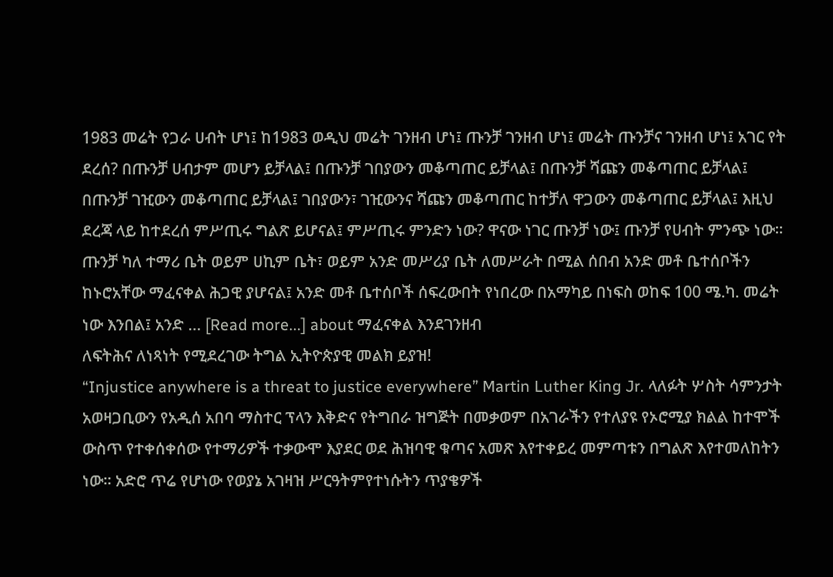1983 መሬት የጋራ ሀብት ሆነ፤ ከ1983 ወዲህ መሬት ገንዘብ ሆነ፤ ጡንቻ ገንዘብ ሆነ፤ መሬት ጡንቻና ገንዘብ ሆነ፤ አገር የት ደረሰ? በጡንቻ ሀብታም መሆን ይቻላል፤ በጡንቻ ገበያውን መቆጣጠር ይቻላል፤ በጡንቻ ሻጩን መቆጣጠር ይቻላል፤ በጡንቻ ገዢውን መቆጣጠር ይቻላል፤ ገበያውን፣ ገዢውንና ሻጩን መቆጣጠር ከተቻለ ዋጋውን መቆጣጠር ይቻላል፤ እዚህ ደረጃ ላይ ከተደረሰ ምሥጢሩ ግልጽ ይሆናል፤ ምሥጢሩ ምንድን ነው? ዋናው ነገር ጡንቻ ነው፤ ጡንቻ የሀብት ምንጭ ነው፡፡ ጡንቻ ካለ ተማሪ ቤት ወይም ሀኪም ቤት፣ ወይም አንድ መሥሪያ ቤት ለመሥራት በሚል ሰበብ አንድ መቶ ቤተሰቦችን ከኑሮአቸው ማፈናቀል ሕጋዊ ያሆናል፤ አንድ መቶ ቤተሰቦች ሰፍረውበት የነበረው በአማካይ በነፍስ ወከፍ 100 ሜ.ካ. መሬት ነው እንበል፤ አንድ … [Read more...] about ማፈናቀል እንደገንዘብ
ለፍትሕና ለነጻነት የሚደረገው ትግል ኢትዮጵያዊ መልክ ይያዝ!
“Injustice anywhere is a threat to justice everywhere” Martin Luther King Jr. ላለፉት ሦስት ሳምንታት አወዛጋቢውን የአዲሰ አበባ ማስተር ፕላን እቅድና የትግበራ ዝግጅት በመቃወም በአገራችን የተለያዩ የኦሮሚያ ክልል ከተሞች ውስጥ የተቀሰቀሰው የተማሪዎች ተቃውሞ እያደር ወደ ሕዝባዊ ቁጣና አመጽ እየተቀይረ መምጣቱን በግልጽ እየተመለከትን ነው፡፡ አድሮ ጥሬ የሆነው የወያኔ አገዛዝ ሥርዓትምየተነሱትን ጥያቄዎች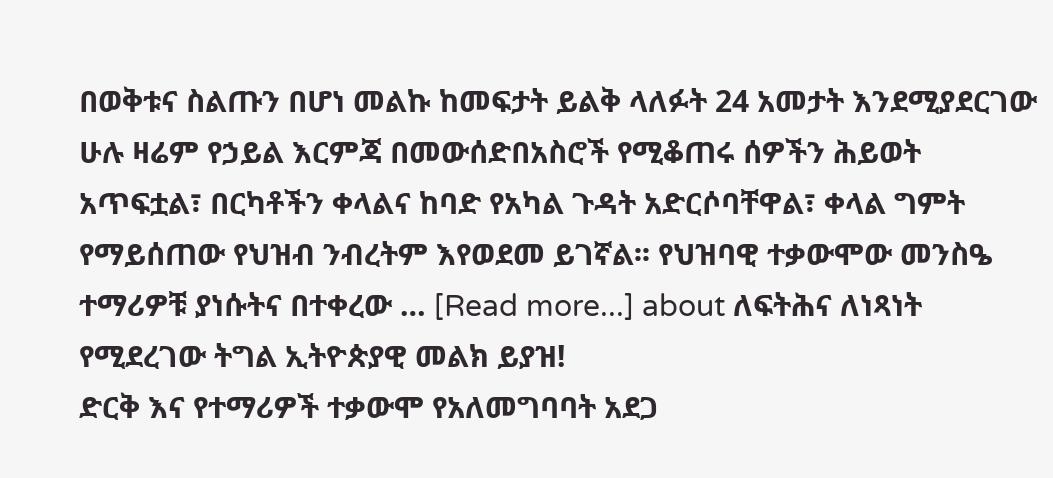በወቅቱና ስልጡን በሆነ መልኩ ከመፍታት ይልቅ ላለፉት 24 አመታት እንደሚያደርገው ሁሉ ዛሬም የኃይል እርምጃ በመውሰድበአስሮች የሚቆጠሩ ሰዎችን ሕይወት አጥፍቷል፣ በርካቶችን ቀላልና ከባድ የአካል ጉዳት አድርሶባቸዋል፣ ቀላል ግምት የማይሰጠው የህዝብ ንብረትም እየወደመ ይገኛል፡፡ የህዝባዊ ተቃውሞው መንስዔ ተማሪዎቹ ያነሱትና በተቀረው … [Read more...] about ለፍትሕና ለነጻነት የሚደረገው ትግል ኢትዮጵያዊ መልክ ይያዝ!
ድርቅ እና የተማሪዎች ተቃውሞ የአለመግባባት አደጋ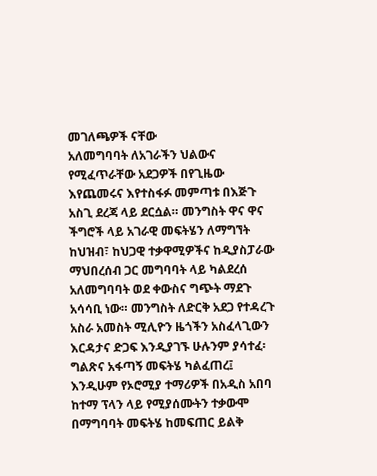መገለጫዎች ናቸው
አለመግባባት ለአገራችን ህልውና የሚፈጥራቸው አደጋዎች በየጊዜው እየጨመሩና እየተስፋፉ መምጣቱ በእጅጉ አስጊ ደረጃ ላይ ደርሷል። መንግስት ዋና ዋና ችግሮች ላይ አገራዊ መፍትሄን ለማግኘት ከህዝብ፣ ከህጋዊ ተቃዋሚዎችና ከዲያስፓራው ማህበረሰብ ጋር መግባባት ላይ ካልደረሰ አለመግባባት ወደ ቀውስና ግጭት ማደጉ አሳሳቢ ነው። መንግስት ለድርቅ አደጋ የተዳረጉ አስራ አመስት ሚሊዮን ዜጎችን አስፈላጊውን እርዳታና ድጋፍ እንዲያገኙ ሁሉንም ያሳተፈ፡ ግልጽና አፋጣኝ መፍትሄ ካልፈጠረ፤ እንዲሁም የኦሮሚያ ተማሪዎች በአዲስ አበባ ከተማ ፕላን ላይ የሚያሰሙትን ተቃውሞ በማግባባት መፍትሄ ከመፍጠር ይልቅ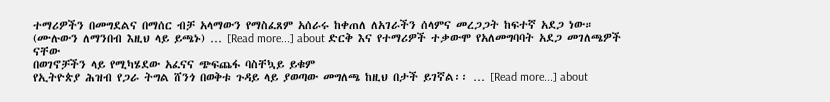ተማሪዎችን በመግደልና በማሰር ብቻ አላማውን የማስፈጸም አሰራሩ ከቀጠለ ለአገራችን ሰላምና መረጋጋት ከፍተኛ አደጋ ነው። (ሙሉውን ለማንበብ እዚህ ላይ ይጫኑ) … [Read more...] about ድርቅ እና የተማሪዎች ተቃውሞ የአለመግባባት አደጋ መገለጫዎች ናቸው
በወገኖቻችን ላይ የሚካሄደው አፈናና ጭፍጨፋ ባስቸኳይ ይቁም
የኢትዮጵያ ሕዝብ የጋራ ትግል ሸንጎ በወቅቱ ጉዳይ ላይ ያወጣው መግለጫ ከዚህ በታች ይገኛል፡፡ … [Read more...] about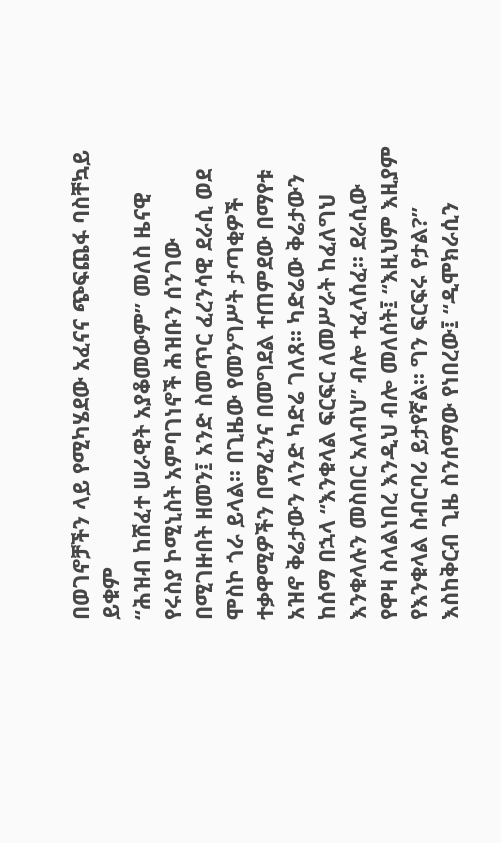በወገኖቻችን ላይ የሚካሄደው አፈናና ጭፍጨፋ ባስቸኳይ ይቁም
“ሕዝብ ከሸፈተ ሠራዊት አያቆመውም” መለስ ዜናዊ
የሩስያ ኮሚኒስት አምባገነኖች ሕዝቡን ሰንገው በሚገዙበት ዘመን፤ አንድ ስመጥር ፈረንሳዊ ደራሲ ወደ ሞስኮ ጎራ ይላል፡፡ በጊዜው የመንግሥት ታጣቂዎች ተቃዋሚዎችን በማፈንና በመግደል ተጠምደው በማየቱ አዝኖ ቅሬታውን ላንድ ካድሬ ገለጸ፡፡ ካድሬው ቅሬታውን ከሰማ በኋላ “እንቁላል ፍርፍር ለመሥራት ከፈለግህ እንቁላሉን መስበር አለብህ” ብሎ ተፈላሰፈ፡፡ ደራሲው የዋዛ ስላልነበረ እንዲህ ብሎ መለሰት፤ “እዚህም እዚያም የእንቁላል ስብርባሪ ይታየኛል፡፡ ግን ፍርፍሩ የታል?” እስከቅርብ ጊዜ ስንሰማው የነበረው፤ “ዲሞክራሲን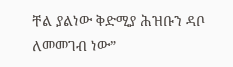ቸል ያልነው ቅድሚያ ሕዝቡን ዳቦ ለመመገብ ነው”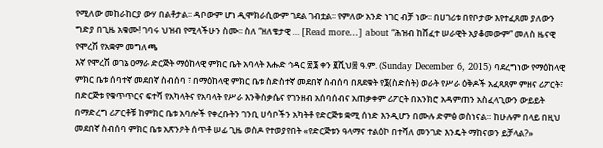የሚለው መከራከርያ ውሃ በልቶታል፡፡ ዳቦውም ሆነ ዲሞክራሲውም ገደል ገብቷል፡፡ የምለው አንድ ነገር ብቻ ነው፡፡ በሀገሪቱ በየቦታው እየተፈጸመ ያለውን ግድያ በጊዜ አቁሙ! ገባሩ ህዝብ የሚላችሁን ስሙ፡፡ ስለ “ዘለቄታዊ … [Read more...] about “ሕዝብ ከሸፈተ ሠራዊት አያቆመውም” መለስ ዜናዊ
የሞረሽ የአቋም መግለጫ
እኛ የሞረሽ ወገኔ ዐማራ ድርጅት ማዕከላዊ ምክር ቤት አባላት እሑድ ኅዳር ፳፮ ቀን ፪ሺህ፰ ዓ.ም. (Sunday December 6, 2015) ባደረግነው የማዕከላዊ ምክር ቤቱ ሰባተኛ መደበኛ ስብሰባ ፣ በማዕከላዊ ምክር ቤቱ ስድስተኛ መደበኛ ስብሰባ በጸደቁት የ፮(ስድስት) ወራት የሥራ ዕቅዶች አፈጻጸም ምዘና ሪፖርት፣ በድርጅቱ የቁጥጥርና ፍተሻ የአካላትና የአባላት የሥራ እንቅስቃሴና የገንዘብ አሰባሰብና አጠቃቀም ሪፖርት በአንክሮ አዳምጠን አስፈላጊውን ውይይት በማድረግ ሪፖርቶቹ ከምክር ቤቱ አባሎች የቀረቡትን ገንቢ ሀሳቦችን አካትቶ የድርጅቱ ቋሚ ሰነድ እንዲሆን በሙሉ ድምፅ ወስነናል። ከሁሉም በላይ በዚህ መደበኛ ስብሰባ ምክር ቤቱ አጽንዖት ሰጥቶ ሠፊ ጊዜ ወስዶ የተወያየበት «የድርጅቱን ዓላማና ተልዕኮ በተሻለ መንገድ እንዴት ማከናወን ይቻላል?»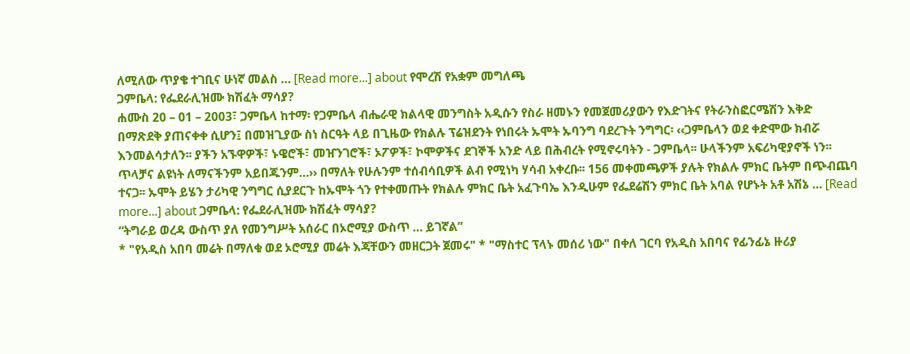ለሚለው ጥያቄ ተገቢና ሁነኛ መልስ … [Read more...] about የሞረሽ የአቋም መግለጫ
ጋምቤላ: የፌደራሊዝሙ ክሽፈት ማሳያ?
ሐሙስ 20 – 01 – 2003፣ ጋምቤላ ከተማ፡ የጋምቤላ ብሔራዊ ክልላዊ መንግስት አዲሱን የስራ ዘመኑን የመጀመሪያውን የእድገትና የትራንስፎርሜሽን እቅድ በማጽደቅ ያጠናቀቀ ሲሆን፤ በመዝጊያው ስነ ስርዓት ላይ በጊዜው የክልሉ ፕሬዝደንት የነበሩት ኡሞት ኡባንግ ባደረጉት ንግግር፡ ‹‹ጋምቤላን ወደ ቀድሞው ክብሯ እንመልሳታለን፡፡ ያችን አኙዋዎች፣ ኑዌሮች፣ መዠንገሮች፣ ኦፖዎች፣ ኮሞዎችና ደገኞች አንድ ላይ በሕብረት የሚኖሩባትን - ጋምቤላ፡፡ ሁላችንም አፍሪካዊያኖች ነን፡፡ ጥላቻና ልዩነት ለማናችንም አይበጁንም…›› በማለት የሁሉንም ተሰብሳቢዎች ልብ የሚነካ ሃሳብ አቀረቡ፡፡ 156 መቀመጫዎች ያሉት የክልሉ ምክር ቤትም በጭብጨባ ተናጋ፡፡ ኡሞት ይሄን ታሪካዊ ንግግር ሲያደርጉ ከኡሞት ጎን የተቀመጡት የክልሉ ምክር ቤት አፈጉባኤ እንዲሁም የፌደሬሽን ምክር ቤት አባል የሆኑት አቶ አሽኔ … [Read more...] about ጋምቤላ: የፌደራሊዝሙ ክሽፈት ማሳያ?
“ትግራይ ወረዳ ውስጥ ያለ የመንግሥት አሰራር በኦሮሚያ ውስጥ … ይገኛል”
* "የአዲስ አበባ መሬት በማለቁ ወደ ኦሮሚያ መሬት እጃቸውን መዘርጋት ጀመሩ" * "ማስተር ፕላኑ መሰሪ ነው" በቀለ ገርባ የአዲስ አበባና የፊንፊኔ ዙሪያ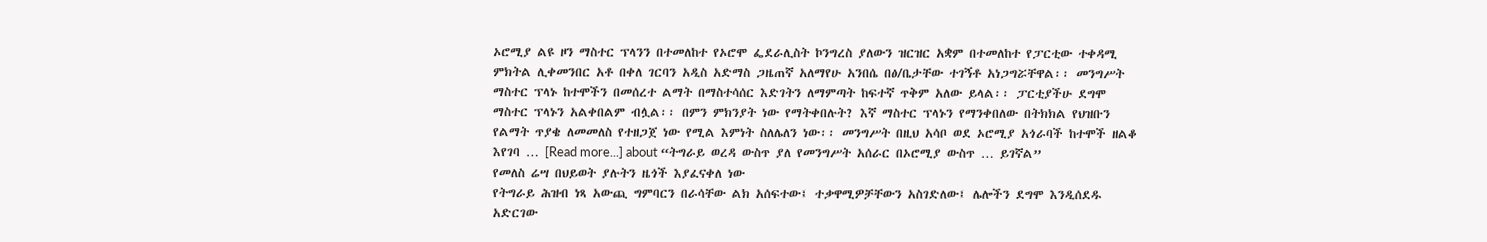ኦሮሚያ ልዩ ዞን ማስተር ፕላንን በተመለከተ የኦሮሞ ፌደራሊስት ኮንግረስ ያለውን ዝርዝር አቋም በተመለከተ የፓርቲው ተቀዳሚ ምክትል ሊቀመንበር አቶ በቀለ ገርባን አዲስ አድማስ ጋዜጠኛ አለማየሁ አንበሴ በፅ/ቤታቸው ተገኝቶ አነጋግሯቸዋል፡፡ መንግሥት ማስተር ፕላኑ ከተሞችን በመሰረተ ልማት በማስተሳሰር እድገትን ለማምጣት ከፍተኛ ጥቅም አለው ይላል፡፡ ፓርቲያችሁ ደግሞ ማስተር ፕላኑን አልቀበልም ብሏል፡፡ በምን ምክንያት ነው የማትቀበሉት? እኛ ማስተር ፕላኑን የማንቀበለው በትክክል የህዝቡን የልማት ጥያቄ ለመመለስ የተዘጋጀ ነው የሚል እምነት ስለሌለን ነው፡፡ መንግሥት በዚህ አሳቦ ወደ ኦሮሚያ አጎራባች ከተሞች ዘልቆ እየገባ … [Read more...] about “ትግራይ ወረዳ ውስጥ ያለ የመንግሥት አሰራር በኦሮሚያ ውስጥ … ይገኛል”
የመለስ ሬሣ በህይወት ያሉትን ዜጎች እያፈናቀለ ነው
የትግራይ ሕዝብ ነጻ አውጪ ግምባርን በራሳቸው ልክ አሰፍተው፤ ተቃዋሚዎቻቸውን አስገድለው፤ ሌሎችን ደግሞ እንዲሰደዱ አድርገው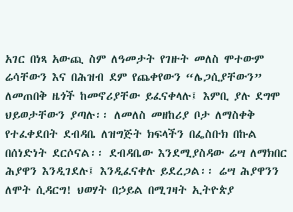አገር በነጻ አውጪ ስም ለዓመታት የገዙት መለስ ሞተውም ሬሳቸውን እና በሕዝብ ደም የጨቀየውን “ሌጋሲያቸውን” ለመጠበቅ ዜጎች ከመኖሪያቸው ይፈናቀላሉ፤ እምቢ ያሉ ደግሞ ህይወታቸውን ያጣሉ፡፡ ለመለስ መዘከሪያ ቦታ ለማስቀቅ የተፈቀደበት ደብዳቤ ለዝግጅት ክፍላችን በፌስቡክ በኩል በሰነድነት ደርሶናል፡፡ ደብዳቤው እንደሚያስዳው ሬሣ ለማክበር ሕያዋን እንዲገደሉ፤ እንዲፈናቀሉ ይደረጋል፡፡ ሬሣ ሕያዋንን ለሞት ሲዳርግ! ህወሃት በኃይል በሚገዛት ኢትዮጵያ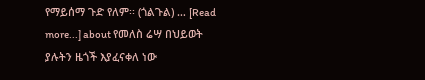የማይሰማ ጉድ የለም፡፡ (ጎልጉል) … [Read more...] about የመለስ ሬሣ በህይወት ያሉትን ዜጎች እያፈናቀለ ነው